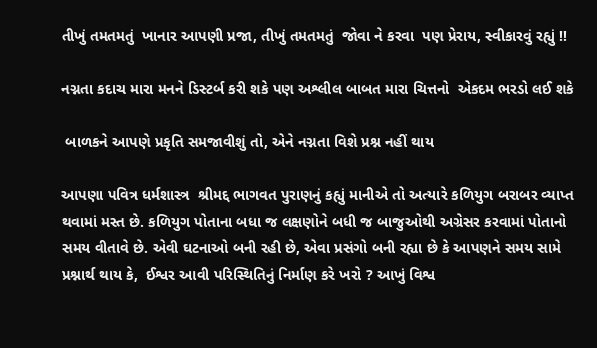તીખું તમતમતું  ખાનાર આપણી પ્રજા, તીખું તમતમતું  જોવા ને કરવા  પણ પ્રેરાય, સ્વીકારવું રહ્યું !!

નગ્નતા કદાચ મારા મનને ડિસ્ટર્બ કરી શકે પણ અશ્લીલ બાબત મારા ચિત્તનો  એકદમ ભરડો લઈ શકે

 બાળકને આપણે પ્રકૃતિ સમજાવીશું તો, એને નગ્નતા વિશે પ્રશ્ન નહીં થાય

આપણા પવિત્ર ધર્મશાસ્ત્ર  શ્રીમદ્દ ભાગવત પુરાણનું કહ્યું માનીએ તો અત્યારે કળિયુગ બરાબર વ્યાપ્ત થવામાં મસ્ત છે. કળિયુગ પોતાના બધા જ લક્ષણોને બધી જ બાજુઓથી અગ્રેસર કરવામાં પોતાનો સમય વીતાવે છે. એવી ઘટનાઓ બની રહી છે, એવા પ્રસંગો બની રહ્યા છે કે આપણને સમય સામે પ્રશ્નાર્થ થાય કે,  ઈશ્વર આવી પરિસ્થિતિનું નિર્માણ કરે ખરો ? આખું વિશ્વ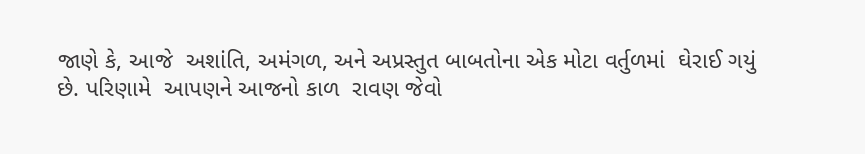જાણે કે, આજે  અશાંતિ, અમંગળ, અને અપ્રસ્તુત બાબતોના એક મોટા વર્તુળમાં  ઘેરાઈ ગયું છે. પરિણામે  આપણને આજનો કાળ  રાવણ જેવો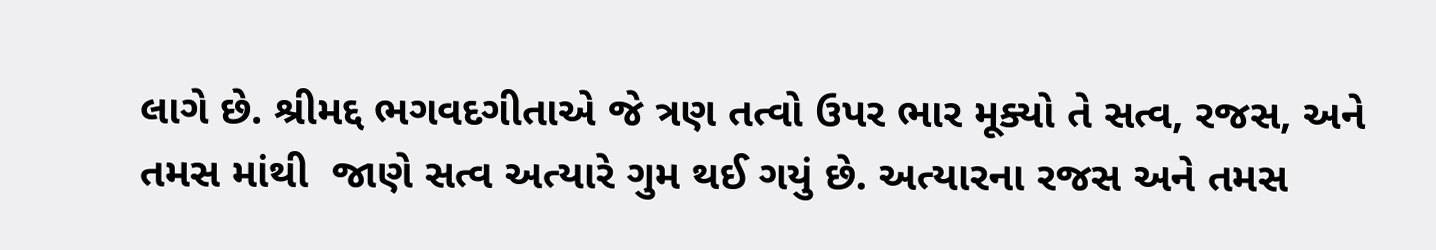લાગે છે. શ્રીમદ્દ ભગવદગીતાએ જે ત્રણ તત્વો ઉપર ભાર મૂક્યો તે સત્વ, રજસ, અને તમસ માંથી  જાણે સત્વ અત્યારે ગુમ થઈ ગયું છે. અત્યારના રજસ અને તમસ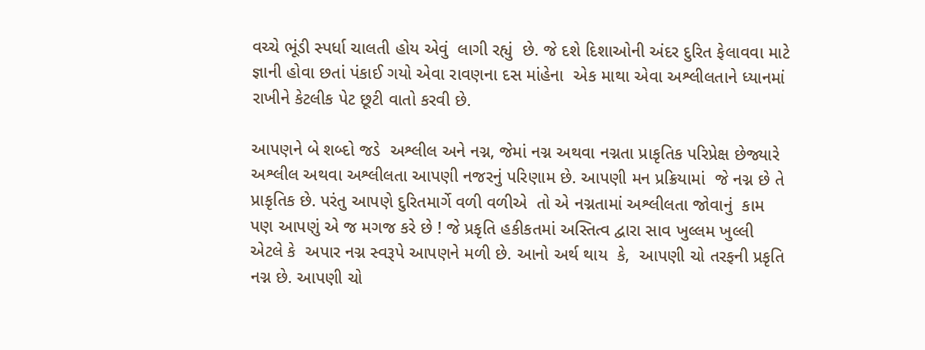વચ્ચે ભૂંડી સ્પર્ધા ચાલતી હોય એવું  લાગી રહ્યું  છે. જે દશે દિશાઓની અંદર દુરિત ફેલાવવા માટે જ્ઞાની હોવા છતાં પંકાઈ ગયો એવા રાવણના દસ માંહેના  એક માથા એવા અશ્લીલતાને ધ્યાનમાં રાખીને કેટલીક પેટ છૂટી વાતો કરવી છે.

આપણને બે શબ્દો જડે  અશ્લીલ અને નગ્ન, જેમાં નગ્ન અથવા નગ્નતા પ્રાકૃતિક પરિપ્રેક્ષ છેજ્યારે અશ્લીલ અથવા અશ્લીલતા આપણી નજરનું પરિણામ છે. આપણી મન પ્રક્રિયામાં  જે નગ્ન છે તે પ્રાકૃતિક છે. પરંતુ આપણે દુરિતમાર્ગે વળી વળીએ  તો એ નગ્નતામાં અશ્લીલતા જોવાનું  કામ પણ આપણું એ જ મગજ કરે છે ! જે પ્રકૃતિ હકીકતમાં અસ્તિત્વ દ્વારા સાવ ખુલ્લમ ખુલ્લી એટલે કે  અપાર નગ્ન સ્વરૂપે આપણને મળી છે. આનો અર્થ થાય  કે,  આપણી ચો તરફની પ્રકૃતિ નગ્ન છે. આપણી ચો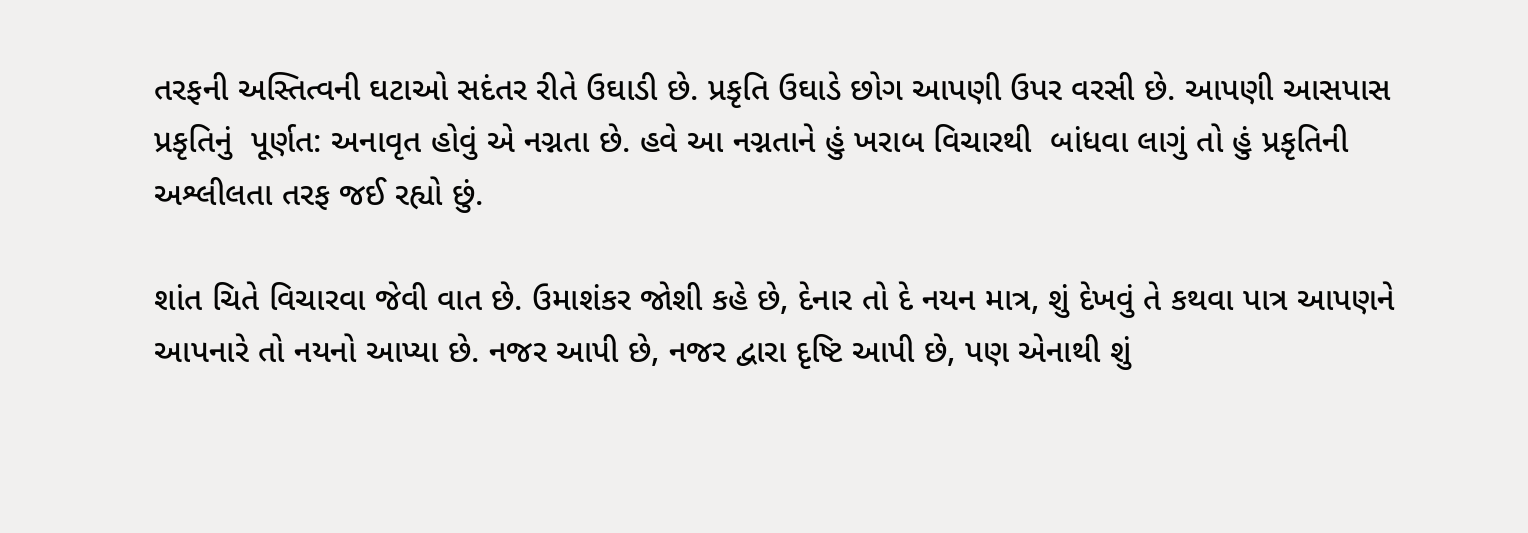તરફની અસ્તિત્વની ઘટાઓ સદંતર રીતે ઉઘાડી છે. પ્રકૃતિ ઉઘાડે છોગ આપણી ઉપર વરસી છે. આપણી આસપાસ પ્રકૃતિનું  પૂર્ણત: અનાવૃત હોવું એ નગ્નતા છે. હવે આ નગ્નતાને હું ખરાબ વિચારથી  બાંધવા લાગું તો હું પ્રકૃતિની અશ્લીલતા તરફ જઈ રહ્યો છું.

શાંત ચિતે વિચારવા જેવી વાત છે. ઉમાશંકર જોશી કહે છે, દેનાર તો દે નયન માત્ર, શું દેખવું તે કથવા પાત્ર આપણને આપનારે તો નયનો આપ્યા છે. નજર આપી છે, નજર દ્વારા દૃષ્ટિ આપી છે, પણ એનાથી શું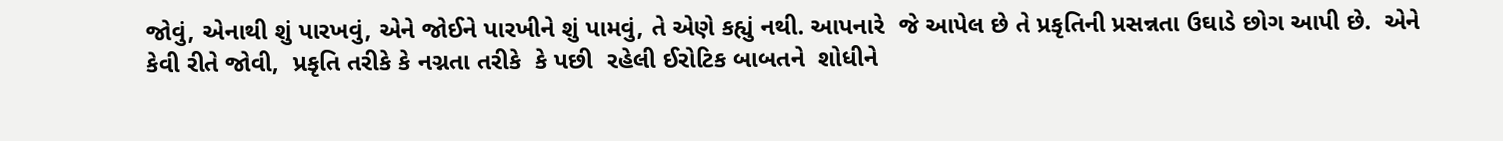જોવું, એનાથી શું પારખવું, એને જોઈને પારખીને શું પામવું, તે એણે કહ્યું નથી. આપનારે  જે આપેલ છે તે પ્રકૃતિની પ્રસન્નતા ઉઘાડે છોગ આપી છે.  એને કેવી રીતે જોવી,  પ્રકૃતિ તરીકે કે નગ્નતા તરીકે  કે પછી  રહેલી ઈરોટિક બાબતને  શોધીને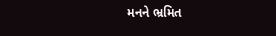મનને ભ્રમિત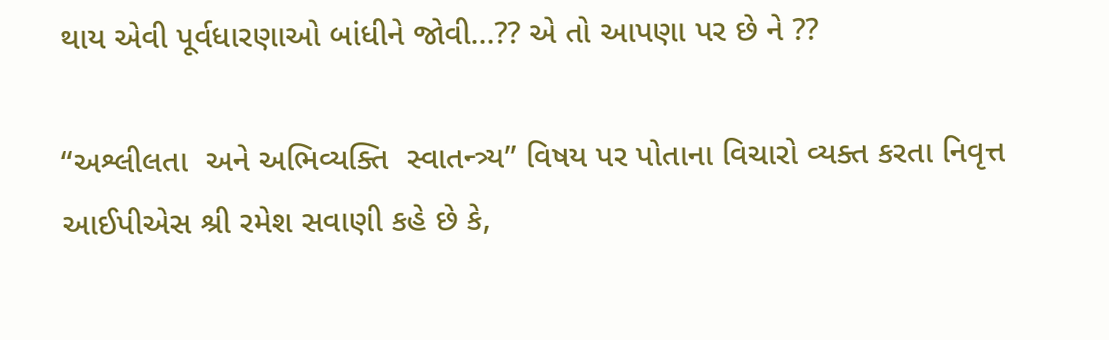થાય એવી પૂર્વધારણાઓ બાંધીને જોવી…?? એ તો આપણા પર છે ને ??

“અશ્લીલતા  અને અભિવ્યક્તિ  સ્વાતન્ત્ર્ય” વિષય પર પોતાના વિચારો વ્યક્ત કરતા નિવૃત્ત આઈપીએસ શ્રી રમેશ સવાણી કહે છે કે,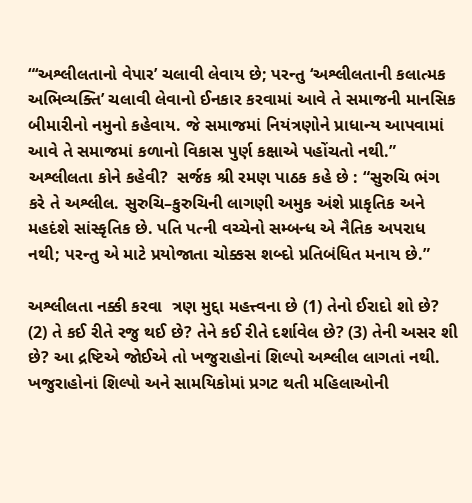“‘અશ્લીલતાનો વેપાર’ ચલાવી લેવાય છે; પરન્તુ ‘અશ્લીલતાની કલાત્મક અભિવ્યક્તિ’ ચલાવી લેવાનો ઈનકાર કરવામાં આવે તે સમાજની માનસિક બીમારીનો નમુનો કહેવાય. જે સમાજમાં નિયંત્રણોને પ્રાધાન્ય આપવામાં આવે તે સમાજમાં કળાનો વિકાસ પુર્ણ કક્ષાએ પહોંચતો નથી.”   અશ્લીલતા કોને કહેવી?  સર્જક શ્રી રમણ પાઠક કહે છે : “સુરુચિ ભંગ કરે તે અશ્લીલ. સુરુચિ–કુરુચિની લાગણી અમુક અંશે પ્રાકૃતિક અને મહદંશે સાંસ્કૃતિક છે. પતિ પત્ની વચ્ચેનો સમ્બન્ધ એ નૈતિક અપરાધ નથી; પરન્તુ એ માટે પ્રયોજાતા ચોક્કસ શબ્દો પ્રતિબંધિત મનાય છે.”

અશ્લીલતા નક્કી કરવા  ત્રણ મુદ્દા મહત્ત્વના છે (1) તેનો ઈરાદો શો છે? (2) તે કઈ રીતે રજુ થઈ છે? તેને કઈ રીતે દર્શાવેલ છે? (3) તેની અસર શી છે? આ દ્રષ્ટિએ જોઈએ તો ખજુરાહોનાં શિલ્પો અશ્લીલ લાગતાં નથી. ખજુરાહોનાં શિલ્પો અને સામયિકોમાં પ્રગટ થતી મહિલાઓની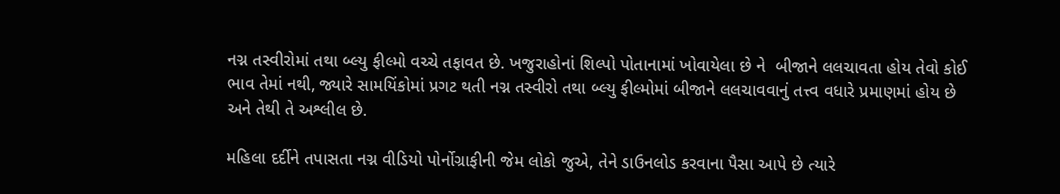નગ્ન તસ્વીરોમાં તથા બ્લ્યુ ફીલ્મો વચ્ચે તફાવત છે. ખજુરાહોનાં શિલ્પો પોતાનામાં ખોવાયેલા છે ને  બીજાને લલચાવતા હોય તેવો કોઈ ભાવ તેમાં નથી, જ્યારે સામયિંકોમાં પ્રગટ થતી નગ્ન તસ્વીરો તથા બ્લ્યુ ફીલ્મોમાં બીજાને લલચાવવાનું તત્ત્વ વધારે પ્રમાણમાં હોય છે અને તેથી તે અશ્લીલ છે.

મહિલા દર્દીને તપાસતા નગ્ન વીડિયો પોર્નોગ્રાફીની જેમ લોકો જુએ, તેને ડાઉનલોડ કરવાના પૈસા આપે છે ત્યારે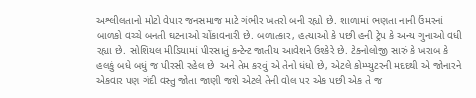અશ્લીલતાનો મોટો વેપાર જનસમાજ માટે ગંભીર ખતરો બની રહ્યો છે. શાળામાં ભણતા નાની ઉંમરનાં બાળકો વચ્ચે બનતી ઘટનાઓ ચોંકાવનારી છે. બળાત્કાર, હત્યાઓ કે પછી હની ટ્રેપ કે અન્ય ગુનાઓ વધી રહ્યા છે. સોશિયલ મીડિયામાં પીરસાતું કન્ટેન્ટ જાતીય આવેશને ઉશ્કેરે છે. ટેક્નોલોજી સારું કે ખરાબ કે હલકું બધે બધું જ પીરસી રહેલ છે  અને તેમ કરવું એ તેનો ધંધો છે, એટલે કોમ્પ્યુટરની મદદથી એ જોનારને એકવાર પણ ગંદી વસ્તુ જોતા જાણી જશે એટલે તેની વોલ પર એક પછી એક તે જ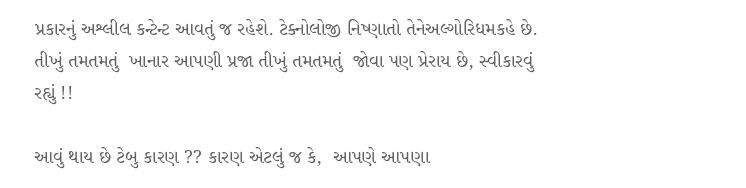પ્રકારનું અશ્લીલ કન્ટેન્ટ આવતું જ રહેશે. ટેક્નોલોજી નિષ્ણાતો તેનેઅલ્ગોરિધમકહે છે.  તીખું તમતમતું  ખાનાર આપણી પ્રજા તીખું તમતમતું  જોવા પણ પ્રેરાય છે, સ્વીકારવું રહ્યું !!

આવું થાય છે ટેબુ કારણ ?? કારણ એટલું જ કે,  આપણે આપણા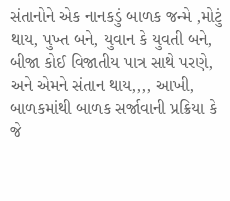સંતાનોને એક નાનકડું બાળક જન્મે ,મોટું થાય, પુખ્ત બને, યુવાન કે યુવતી બને, બીજા કોઈ વિજાતીય પાત્ર સાથે પરણે, અને એમને સંતાન થાય,,,, આખી, બાળકમાંથી બાળક સર્જાવાની પ્રક્રિયા કે જે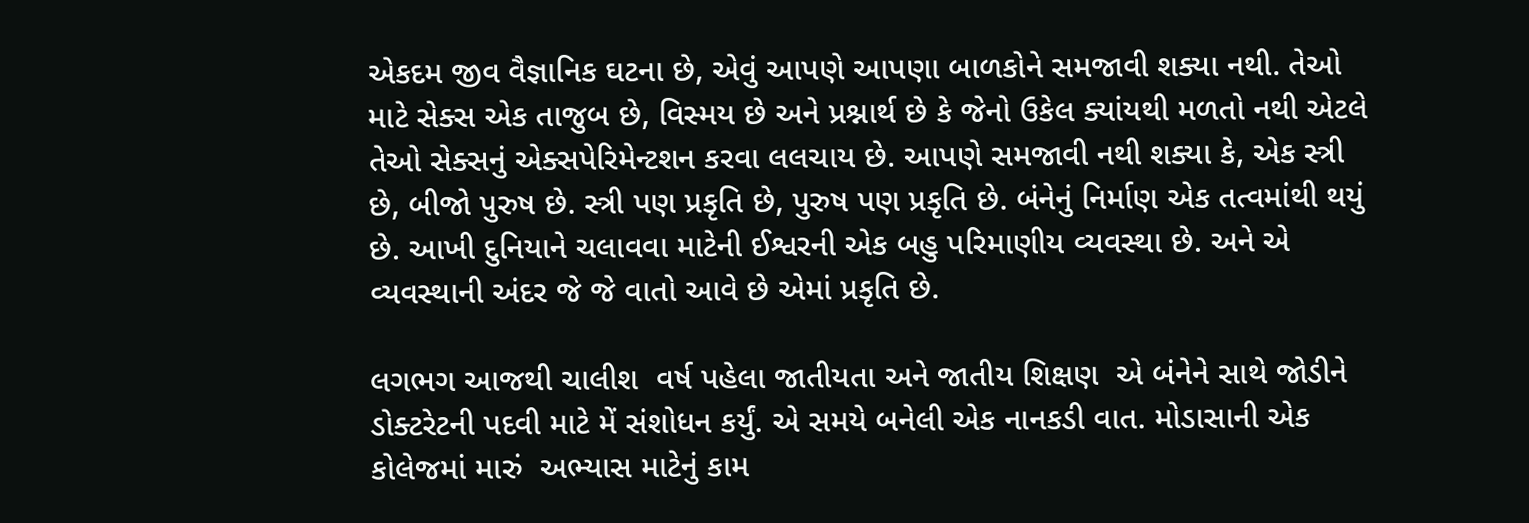એકદમ જીવ વૈજ્ઞાનિક ઘટના છે, એવું આપણે આપણા બાળકોને સમજાવી શક્યા નથી. તેઓ માટે સેક્સ એક તાજુબ છે, વિસ્મય છે અને પ્રશ્નાર્થ છે કે જેનો ઉકેલ ક્યાંયથી મળતો નથી એટલે તેઓ સેક્સનું એક્સપેરિમેન્ટશન કરવા લલચાય છે. આપણે સમજાવી નથી શક્યા કે, એક સ્ત્રી છે, બીજો પુરુષ છે. સ્ત્રી પણ પ્રકૃતિ છે, પુરુષ પણ પ્રકૃતિ છે. બંનેનું નિર્માણ એક તત્વમાંથી થયું છે. આખી દુનિયાને ચલાવવા માટેની ઈશ્વરની એક બહુ પરિમાણીય વ્યવસ્થા છે. અને એ વ્યવસ્થાની અંદર જે જે વાતો આવે છે એમાં પ્રકૃતિ છે.

લગભગ આજથી ચાલીશ  વર્ષ પહેલા જાતીયતા અને જાતીય શિક્ષણ  એ બંનેને સાથે જોડીને ડોક્ટરેટની પદવી માટે મેં સંશોધન કર્યું. એ સમયે બનેલી એક નાનકડી વાત. મોડાસાની એક કોલેજમાં મારું  અભ્યાસ માટેનું કામ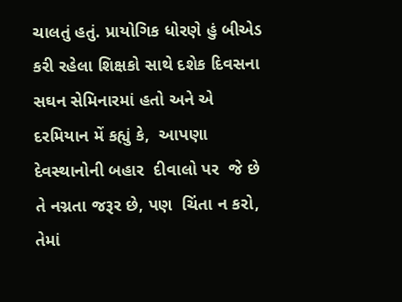ચાલતું હતું. પ્રાયોગિક ધોરણે હું બીએડ કરી રહેલા શિક્ષકો સાથે દશેક દિવસના સઘન સેમિનારમાં હતો અને એ દરમિયાન મેં કહ્યું કે,  આપણા દેવસ્થાનોની બહાર  દીવાલો પર  જે છે તે નગ્નતા જરૂર છે, પણ  ચિંતા ન કરો, તેમાં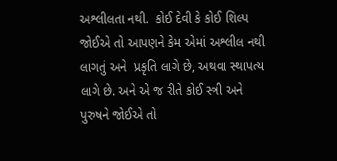અશ્લીલતા નથી.  કોઈ દેવી કે કોઈ શિલ્પ જોઈએ તો આપણને કેમ એમાં અશ્લીલ નથી લાગતું અને  પ્રકૃતિ લાગે છે, અથવા સ્થાપત્ય લાગે છે. અને એ જ રીતે કોઈ સ્ત્રી અને પુરુષને જોઈએ તો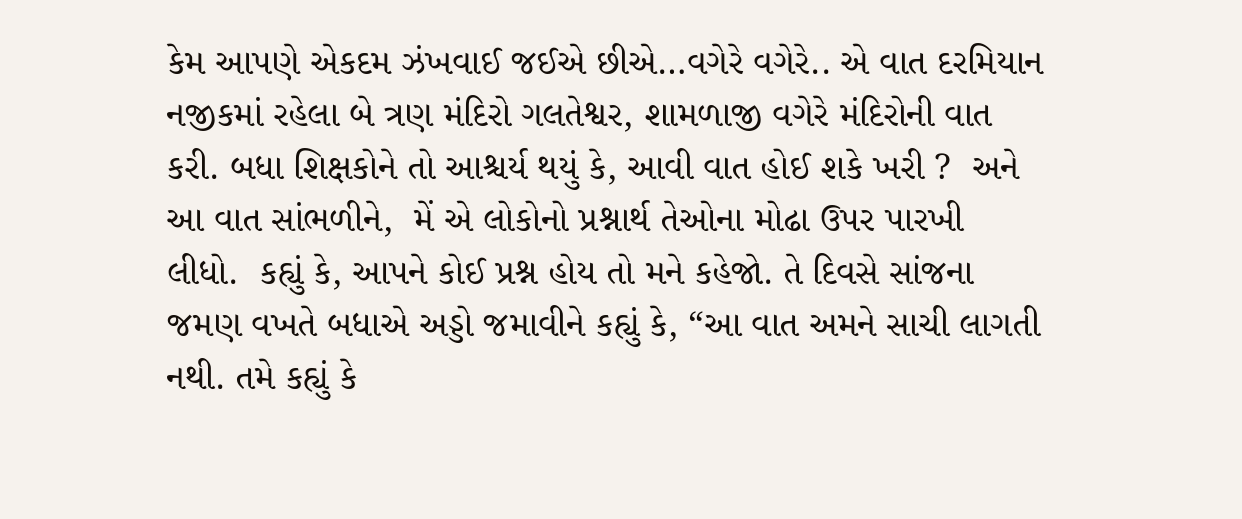કેમ આપણે એકદમ ઝંખવાઈ જઈએ છીએ…વગેરે વગેરે.. એ વાત દરમિયાન નજીકમાં રહેલા બે ત્રણ મંદિરો ગલતેશ્વર, શામળાજી વગેરે મંદિરોની વાત કરી. બધા શિક્ષકોને તો આશ્ચર્ય થયું કે, આવી વાત હોઈ શકે ખરી ?  અને આ વાત સાંભળીને,  મેં એ લોકોનો પ્રશ્નાર્થ તેઓના મોઢા ઉપર પારખી લીધો.  કહ્યું કે, આપને કોઈ પ્રશ્ન હોય તો મને કહેજો. તે દિવસે સાંજના જમણ વખતે બધાએ અડ્ડો જમાવીને કહ્યું કે, “આ વાત અમને સાચી લાગતી નથી. તમે કહ્યું કે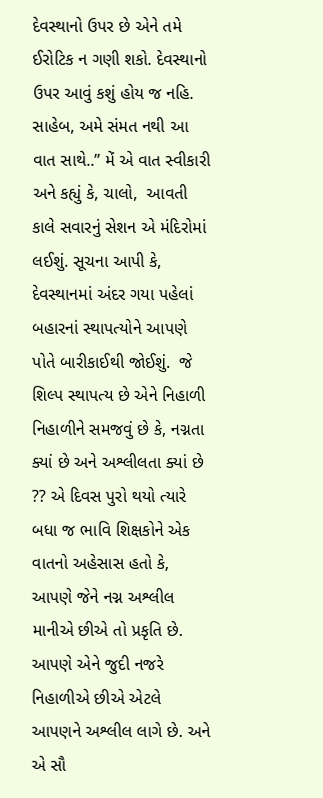દેવસ્થાનો ઉપર છે એને તમે ઈરોટિક ન ગણી શકો. દેવસ્થાનો ઉપર આવું કશું હોય જ નહિ. સાહેબ, અમે સંમત નથી આ વાત સાથે..” મેં એ વાત સ્વીકારી અને કહ્યું કે, ચાલો,  આવતી કાલે સવારનું સેશન એ મંદિરોમાં લઈશું. સૂચના આપી કે,  દેવસ્થાનમાં અંદર ગયા પહેલાં  બહારનાં સ્થાપત્યોને આપણે  પોતે બારીકાઈથી જોઈશું.  જે શિલ્પ સ્થાપત્ય છે એને નિહાળી નિહાળીને સમજવું છે કે, નગ્નતા ક્યાં છે અને અશ્લીલતા ક્યાં છે ?? એ દિવસ પુરો થયો ત્યારે બધા જ ભાવિ શિક્ષકોને એક વાતનો અહેસાસ હતો કે,  આપણે જેને નગ્ન અશ્લીલ માનીએ છીએ તો પ્રકૃતિ છે. આપણે એને જુદી નજરે નિહાળીએ છીએ એટલે આપણને અશ્લીલ લાગે છે. અને એ સૌ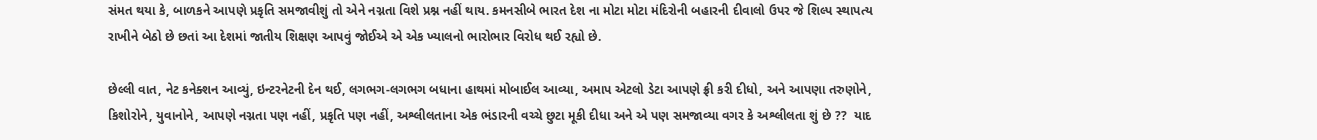સંમત થયા કે, બાળકને આપણે પ્રકૃતિ સમજાવીશું તો એને નગ્નતા વિશે પ્રશ્ન નહીં થાય. કમનસીબે ભારત દેશ ના મોટા મોટા મંદિરોની બહારની દીવાલો ઉપર જે શિલ્પ સ્થાપત્ય રાખીને બેઠો છે છતાં આ દેશમાં જાતીય શિક્ષણ આપવું જોઈએ એ એક ખ્યાલનો ભારોભાર વિરોધ થઈ રહ્યો છે.

છેલ્લી વાત, નેટ કનેક્શન આવ્યું, ઇન્ટરનેટની દેન થઈ, લગભગ-લગભગ બધાના હાથમાં મોબાઈલ આવ્યા, અમાપ એટલો ડેટા આપણે ફ્રી કરી દીધો, અને આપણા તરુણોને, કિશોરોને, યુવાનોને, આપણે નગ્નતા પણ નહીં, પ્રકૃતિ પણ નહીં, અશ્લીલતાના એક ભંડારની વચ્ચે છુટા મૂકી દીધા અને એ પણ સમજાવ્યા વગર કે અશ્લીલતા શું છે ??  યાદ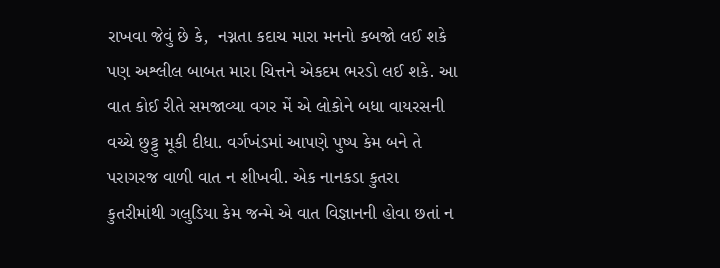રાખવા જેવું છે કે,  નગ્નતા કદાચ મારા મનનો કબજો લઈ શકે પણ અશ્લીલ બાબત મારા ચિત્તને એકદમ ભરડો લઈ શકે. આ વાત કોઈ રીતે સમજાવ્યા વગર મેં એ લોકોને બધા વાયરસની વચ્ચે છુટ્ટુ મૂકી દીધા. વર્ગખંડમાં આપણે પુષ્પ કેમ બને તે  પરાગરજ વાળી વાત ન શીખવી. એક નાનકડા કુતરા કુતરીમાંથી ગલુડિયા કેમ જન્મે એ વાત વિજ્ઞાનની હોવા છતાં ન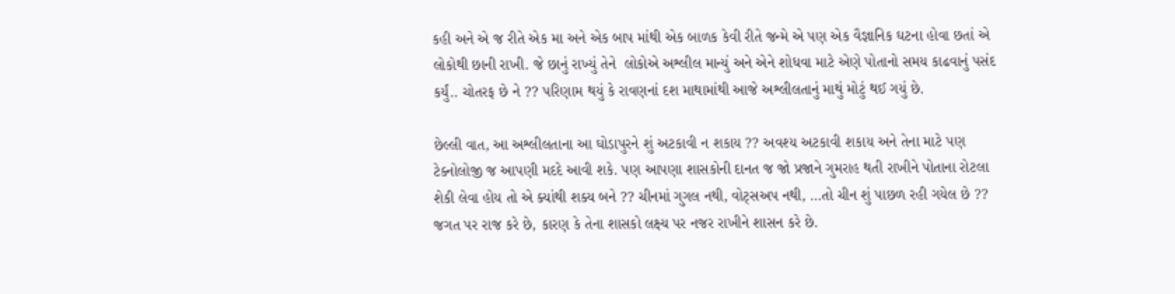કહી અને એ જ રીતે એક મા અને એક બાપ માંથી એક બાળક કેવી રીતે જન્મે એ પણ એક વૈજ્ઞાનિક ઘટના હોવા છતાં એ લોકોથી છાની રાખી. જે છાનું રાખ્યું તેને  લોકોએ અશ્લીલ માન્યું અને એને શોધવા માટે એણે પોતાનો સમય કાઢવાનું પસંદ કર્યું.. ચોતરફ છે ને ?? પરિણામ થયું કે રાવણનાં દશ માથામાંથી આજે અશ્લીલતાનું માથું મોટું થઈ ગયું છે.

છેલ્લી વાત, આ અશ્લીલતાના આ ઘોડાપુરને શું અટકાવી ન શકાય ?? અવશ્ય અટકાવી શકાય અને તેના માટે પણ ટેક્નોલોજી જ આપણી મદદે આવી શકે. પણ આપણા શાસકોની દાનત જ જો પ્રજાને ગુમરાહ થતી રાખીને પોતાના રોટલા શેકી લેવા હોય તો એ ક્યાંથી શક્ય બને ?? ચીનમાં ગુગલ નથી, વોટ્સઅપ નથી, …તો ચીન શું પાછળ રહી ગયેલ છે ?? જગત પર રાજ કરે છે, કારણ કે તેના શાસકો લક્ષ્ય પર નજર રાખીને શાસન કરે છે.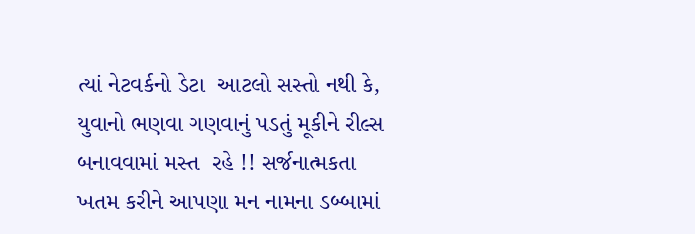ત્યાં નેટવર્કનો ડેટા  આટલો સસ્તો નથી કે,  યુવાનો ભણવા ગણવાનું પડતું મૂકીને રીલ્સ બનાવવામાં મસ્ત  રહે !! સર્જનાત્મકતા ખતમ કરીને આપણા મન નામના ડબ્બામાં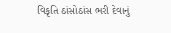વિકૃતિ ઠાંસોઠાંસ ભરી દેવાનું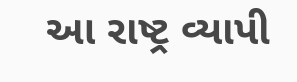આ રાષ્ટ્ર વ્યાપી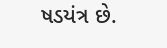ષડયંત્ર છે.